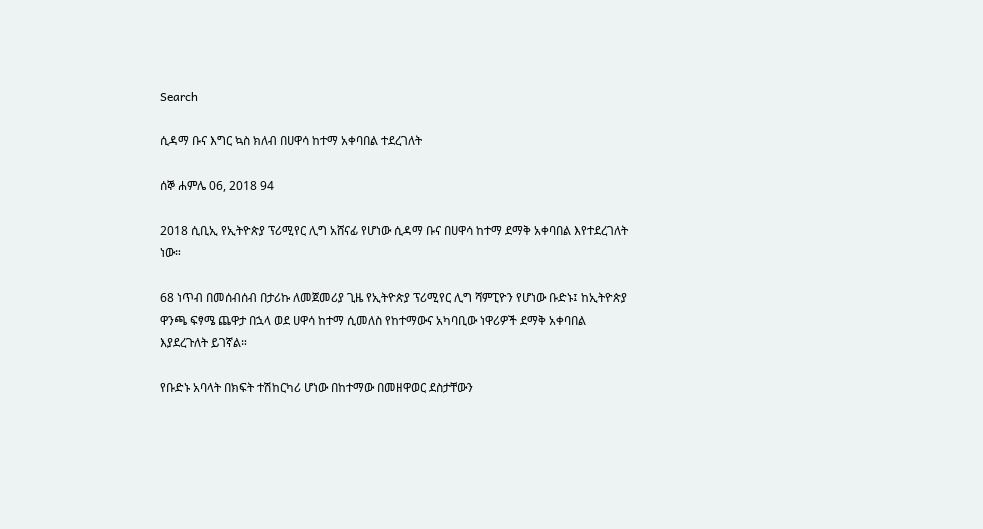Search

ሲዳማ ቡና እግር ኳስ ክለብ በሀዋሳ ከተማ አቀባበል ተደረገለት

ሰኞ ሐምሌ 06, 2018 94

2018 ሲቢኢ የኢትዮጵያ ፕሪሚየር ሊግ አሸናፊ የሆነው ሲዳማ ቡና በሀዋሳ ከተማ ደማቅ አቀባበል እየተደረገለት ነው።

68 ነጥብ በመሰብሰብ በታሪኩ ለመጀመሪያ ጊዜ የኢትዮጵያ ፕሪሚየር ሊግ ሻምፒዮን የሆነው ቡድኑ፤ ከኢትዮጵያ ዋንጫ ፍፃሜ ጨዋታ በኋላ ወደ ሀዋሳ ከተማ ሲመለስ የከተማውና አካባቢው ነዋሪዎች ደማቅ አቀባበል እያደረጉለት ይገኛል።

የቡድኑ አባላት በክፍት ተሽከርካሪ ሆነው በከተማው በመዘዋወር ደስታቸውን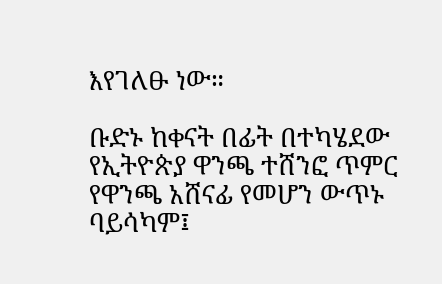እየገለፁ ነው።

ቡድኑ ከቀናት በፊት በተካሄደው የኢትዮጵያ ዋንጫ ተሸንፎ ጥምር የዋንጫ አሸናፊ የመሆን ውጥኑ ባይሳካም፤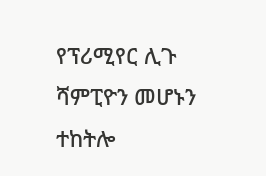የፕሪሚየር ሊጉ ሻምፒዮን መሆኑን ተከትሎ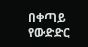በቀጣይ የውድድር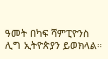ዓመት በካፍ ሻምፒዮንስ ሊግ ኢትዮጵያን ይወክላል።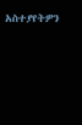አስተያየትዎን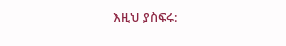እዚህ ያስፍሩ: